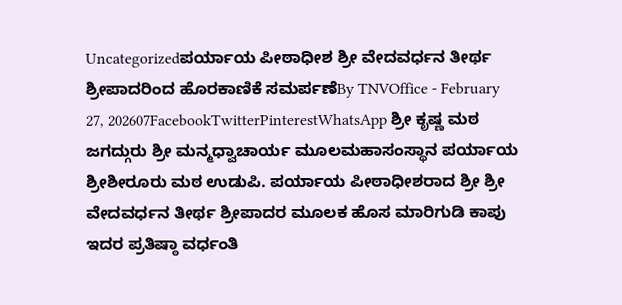Uncategorizedಪರ್ಯಾಯ ಪೀಠಾಧೀಶ ಶ್ರೀ ವೇದವರ್ಧನ ತೀರ್ಥ ಶ್ರೀಪಾದರಿಂದ ಹೊರಕಾಣಿಕೆ ಸಮರ್ಪಣೆBy TNVOffice - February 27, 202607FacebookTwitterPinterestWhatsApp ಶ್ರೀ ಕೃಷ್ಣ ಮಠ ಜಗದ್ಗುರು ಶ್ರೀ ಮನ್ಮಧ್ವಾಚಾರ್ಯ ಮೂಲಮಹಾಸಂಸ್ಥಾನ ಪರ್ಯಾಯ ಶ್ರೀಶೀರೂರು ಮಠ ಉಡುಪಿ. ಪರ್ಯಾಯ ಪೀಠಾಧೀಶರಾದ ಶ್ರೀ ಶ್ರೀ ವೇದವರ್ಧನ ತೀರ್ಥ ಶ್ರೀಪಾದರ ಮೂಲಕ ಹೊಸ ಮಾರಿಗುಡಿ ಕಾಪು ಇದರ ಪ್ರತಿಷ್ಠಾ ವರ್ಧಂತಿ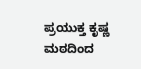ಪ್ರಯುಕ್ತ ಕೃಷ್ಣ ಮಠದಿಂದ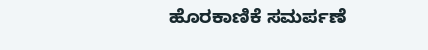ಹೊರಕಾಣಿಕೆ ಸಮರ್ಪಣೆ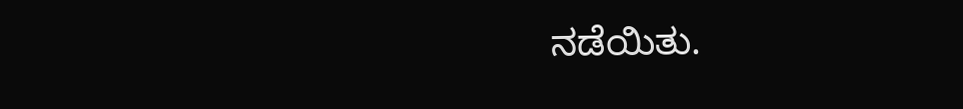ನಡೆಯಿತು.